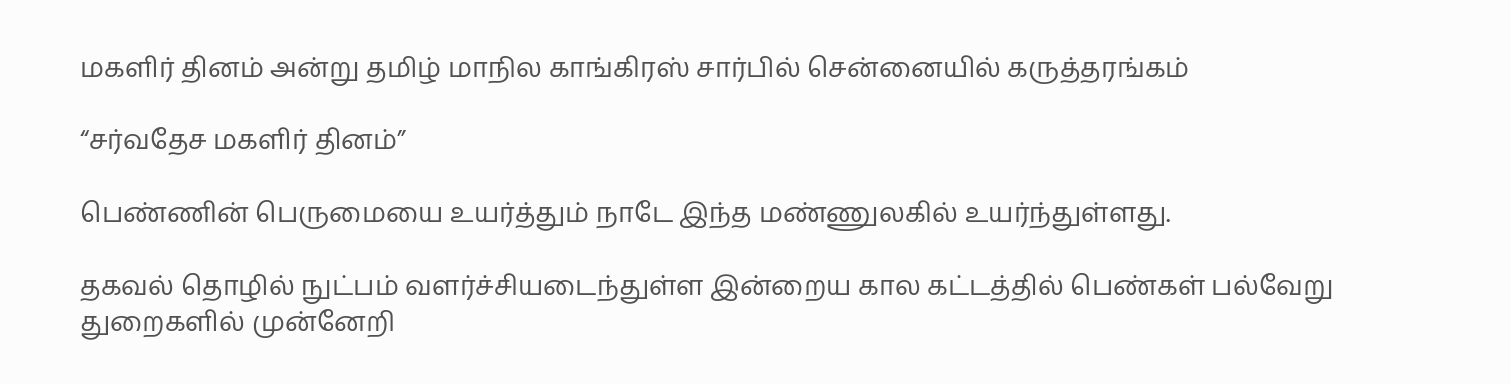மகளிர் தினம் அன்று தமிழ் மாநில காங்கிரஸ் சார்பில் சென்னையில் கருத்தரங்கம்

“சர்வதேச மகளிர் தினம்”

பெண்ணின் பெருமையை உயர்த்தும் நாடே இந்த மண்ணுலகில் உயர்ந்துள்ளது.

தகவல் தொழில் நுட்பம் வளர்ச்சியடைந்துள்ள இன்றைய கால கட்டத்தில் பெண்கள் பல்வேறு துறைகளில் முன்னேறி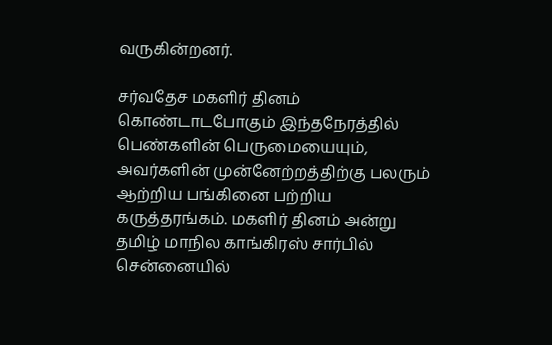வருகின்றனர்.

சர்வதேச மகளிர் தினம் கொண்டாடபோகும் இந்தநேரத்தில் பெண்களின் பெருமையையும், அவர்களின் முன்னேற்றத்திற்கு பலரும் ஆற்றிய பங்கினை பற்றிய கருத்தரங்கம். மகளிர் தினம் அன்று தமிழ் மாநில காங்கிரஸ் சார்பில் சென்னையில்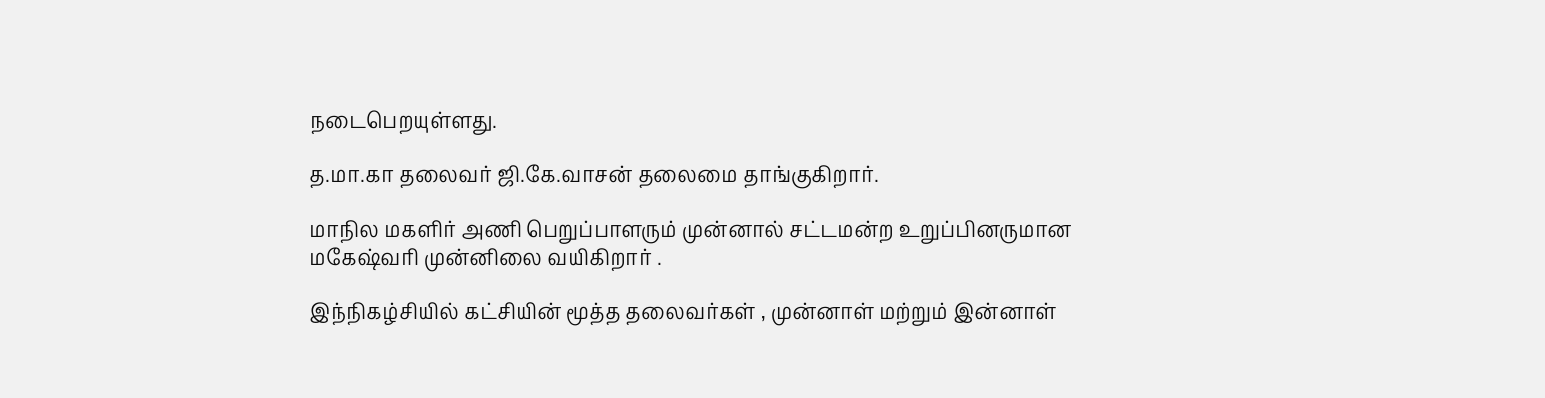நடைபெறயுள்ளது.

த.மா.கா தலைவர் ஜி.கே.வாசன் தலைமை தாங்குகிறார்.

மாநில மகளிர் அணி பெறுப்பாளரும் முன்னால் சட்டமன்ற உறுப்பினருமான மகேஷ்வரி முன்னிலை வயிகிறார் .

இந்நிகழ்சியில் கட்சியின் மூத்த தலைவர்கள் , முன்னாள் மற்றும் இன்னாள்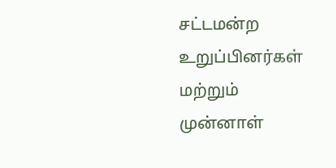சட்டமன்ற உறுப்பினர்கள் மற்றும் முன்னாள்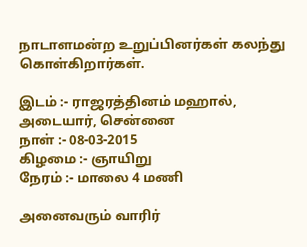நாடாளமன்ற உறுப்பினர்கள் கலந்து கொள்கிறார்கள்.

இடம் :- ராஜரத்தினம் மஹால், அடையார், சென்னை
நாள் :- 08-03-2015
கிழமை :- ஞாயிறு
நேரம் :- மாலை 4 மணி

அனைவரும் வாரிர்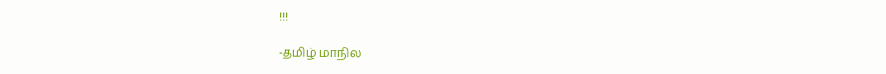!!!

-தமிழ் மாநில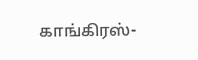காங்கிரஸ்-